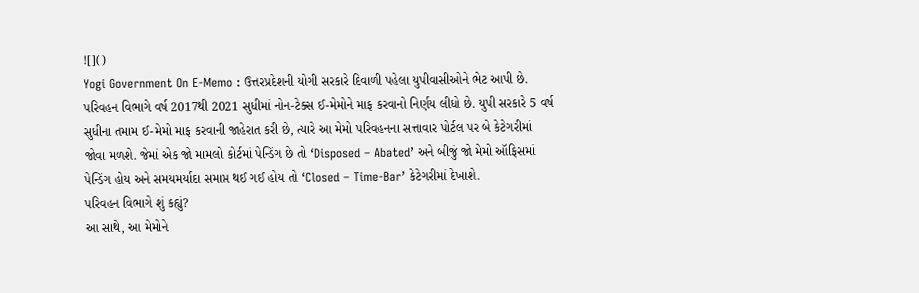![]()
Yogi Government On E-Memo : ઉત્તરપ્રદેશની યોગી સરકારે દિવાળી પહેલા યુપીવાસીઓને ભેટ આપી છે. પરિવહન વિભાગે વર્ષ 2017થી 2021 સુધીમાં નોન-ટેક્સ ઈ-મેમોને માફ કરવાનો નિર્ણય લીધો છે. યુપી સરકારે 5 વર્ષ સુધીના તમામ ઈ-મેમો માફ કરવાની જાહેરાત કરી છે, ત્યારે આ મેમો પરિવહનના સત્તાવાર પોર્ટલ પર બે કેટેગરીમાં જોવા મળશે. જેમાં એક જો મામલો કોર્ટમાં પેન્ડિંગ છે તો ‘Disposed – Abated’ અને બીજું જો મેમો ઑફિસમાં પેન્ડિંગ હોય અને સમયમર્યાદા સમાપ્ત થઈ ગઈ હોય તો ‘Closed – Time-Bar’ કેટેગરીમાં દેખાશે.
પરિવહન વિભાગે શું કહ્યું?
આ સાથે, આ મેમોને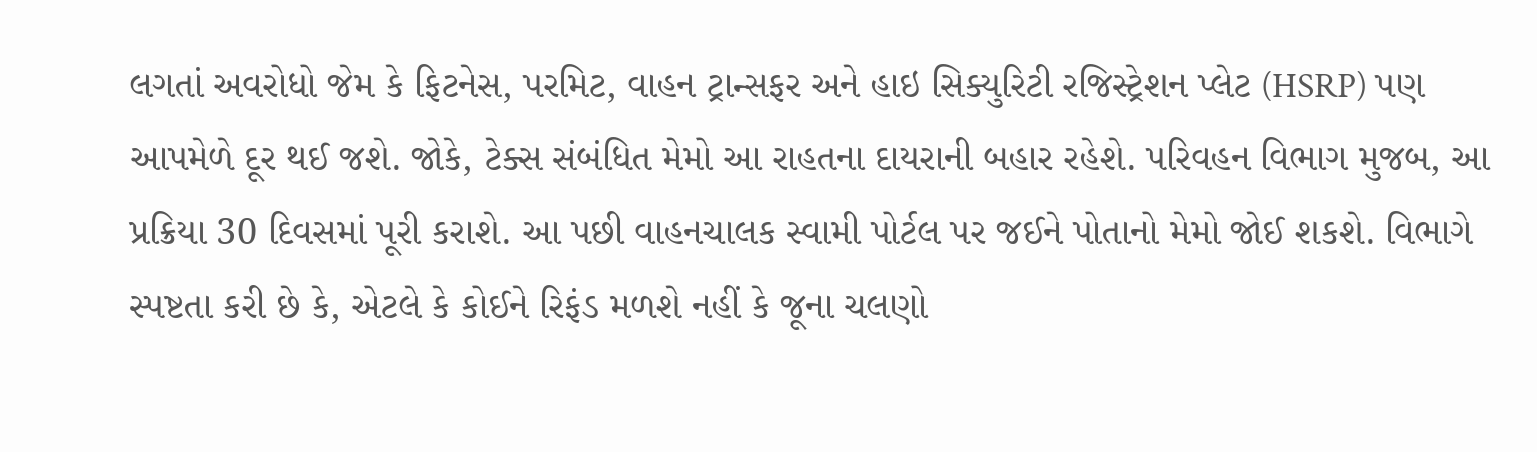લગતાં અવરોધો જેમ કે ફિટનેસ, પરમિટ, વાહન ટ્રાન્સફર અને હાઇ સિક્યુરિટી રજિસ્ટ્રેશન પ્લેટ (HSRP) પણ આપમેળે દૂર થઈ જશે. જોકે, ટેક્સ સંબંધિત મેમો આ રાહતના દાયરાની બહાર રહેશે. પરિવહન વિભાગ મુજબ, આ પ્રક્રિયા 30 દિવસમાં પૂરી કરાશે. આ પછી વાહનચાલક સ્વામી પોર્ટલ પર જઈને પોતાનો મેમો જોઈ શકશે. વિભાગે સ્પષ્ટતા કરી છે કે, એટલે કે કોઈને રિફંડ મળશે નહીં કે જૂના ચલણો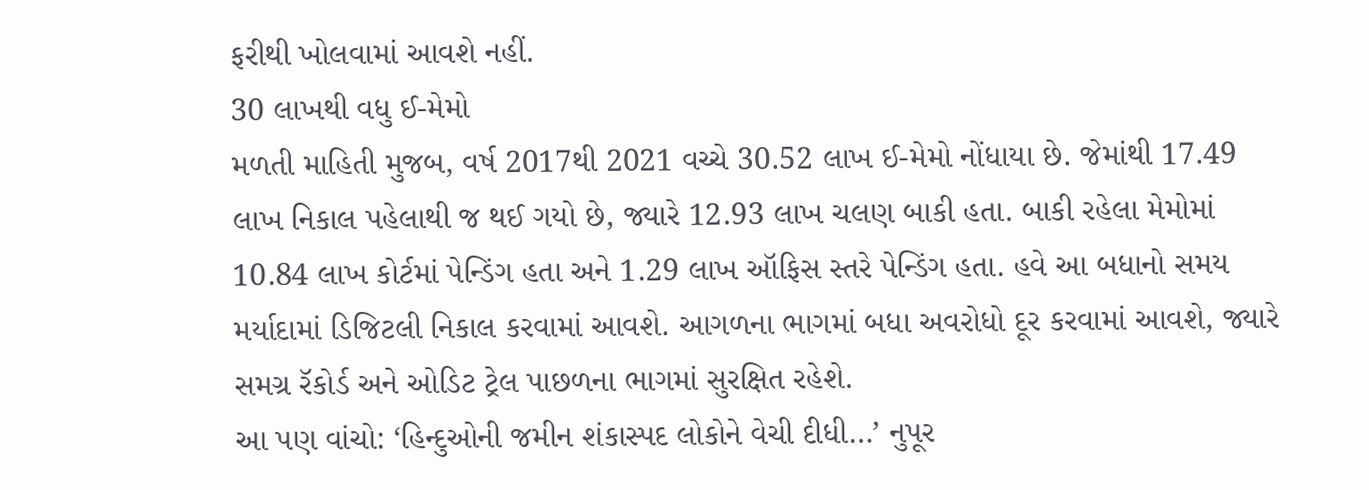ફરીથી ખોલવામાં આવશે નહીં.
30 લાખથી વધુ ઈ-મેમો
મળતી માહિતી મુજબ, વર્ષ 2017થી 2021 વચ્ચે 30.52 લાખ ઈ-મેમો નોંધાયા છે. જેમાંથી 17.49 લાખ નિકાલ પહેલાથી જ થઈ ગયો છે, જ્યારે 12.93 લાખ ચલણ બાકી હતા. બાકી રહેલા મેમોમાં 10.84 લાખ કોર્ટમાં પેન્ડિંગ હતા અને 1.29 લાખ ઑફિસ સ્તરે પેન્ડિંગ હતા. હવે આ બધાનો સમય મર્યાદામાં ડિજિટલી નિકાલ કરવામાં આવશે. આગળના ભાગમાં બધા અવરોધો દૂર કરવામાં આવશે, જ્યારે સમગ્ર રૅકોર્ડ અને ઓડિટ ટ્રેલ પાછળના ભાગમાં સુરક્ષિત રહેશે.
આ પણ વાંચો: ‘હિન્દુઓની જમીન શંકાસ્પદ લોકોને વેચી દીધી…’ નુપૂર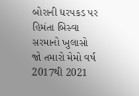બોરાની ધરપકડ પર હિમંતા બિસ્વા સરમાનો ખુલાસો
જો તમારો મેમો વર્ષ 2017થી 2021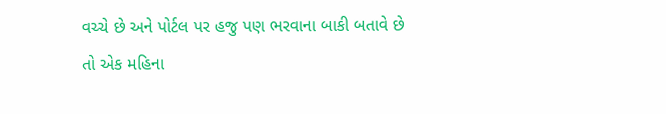વચ્ચે છે અને પોર્ટલ પર હજુ પણ ભરવાના બાકી બતાવે છે તો એક મહિના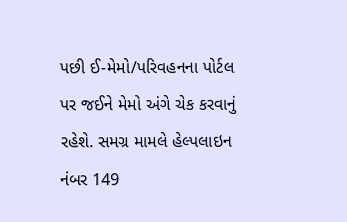પછી ઈ-મેમો/પરિવહનના પોર્ટલ પર જઈને મેમો અંગે ચેક કરવાનું રહેશે. સમગ્ર મામલે હેલ્પલાઇન નંબર 149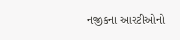નજીકના આરટીઓનો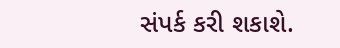સંપર્ક કરી શકાશે.